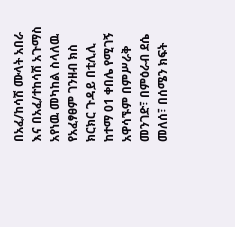በአፈ/ከሳሽ ሙላት አበራ እና በአፈ/ተከሳሽ አጉማስ አየነዉ መካከል ስላለዉ የአፈፃፀም ገንዘብ ክስ ክርክር ጉዳይ በቲሊሊ ከተማ 01 ቀበሌ የሚገኝ አዋሳኙም በምሥራቅ መንገድ፣ በምዕራብ ደሴ መለሰ፣ በሰሜን ክፍት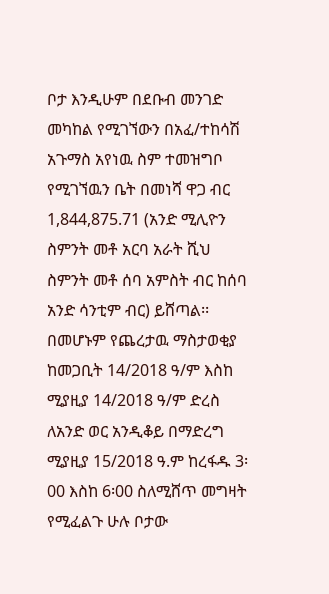ቦታ እንዲሁም በደቡብ መንገድ መካከል የሚገኘውን በአፈ/ተከሳሽ አጉማስ አየነዉ ስም ተመዝግቦ የሚገኘዉን ቤት በመነሻ ዋጋ ብር 1,844,875.71 (አንድ ሚሊዮን ስምንት መቶ አርባ አራት ሺህ ስምንት መቶ ሰባ አምስት ብር ከሰባ አንድ ሳንቲም ብር) ይሸጣል፡፡ በመሆኑም የጨረታዉ ማስታወቂያ ከመጋቢት 14/2018 ዓ/ም እስከ ሚያዚያ 14/2018 ዓ/ም ድረስ ለአንድ ወር አንዲቆይ በማድረግ ሚያዚያ 15/2018 ዓ.ም ከረፋዱ 3፡00 እስከ 6፡00 ስለሚሸጥ መግዛት የሚፈልጉ ሁሉ ቦታው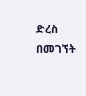ድረስ በመገኘት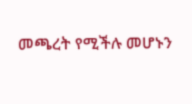መጫረት የሚችሉ መሆኑን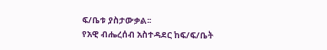ፍ/ቤቱ ያስታውቃል፡፡
የአዊ ብሔረሰብ አስተዳደር ከፍ/ፍ/ቤት